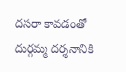దసరా కావడంతో దుర్గమ్మ దర్శనానికి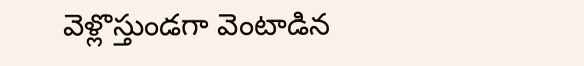వెళ్లొస్తుండగా వెంటాడిన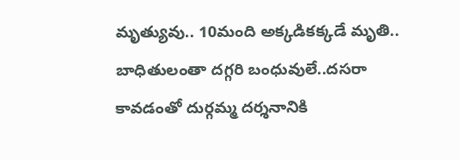మృత్యువు.. 10మంది అక్కడికక్కడే మృతి.. బాధితులంతా దగ్గరి బంధువులే..దసరా కావడంతో దుర్గమ్మ దర్శనానికి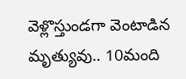వెళ్లొస్తుండగా వెంటాడిన మృత్యువు.. 10మంది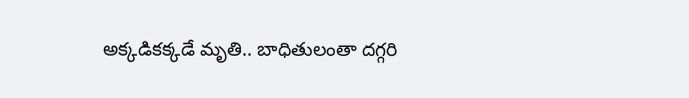అక్కడికక్కడే మృతి.. బాధితులంతా దగ్గరి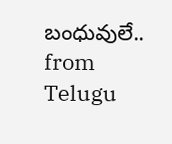బంధువులే..
from Telugu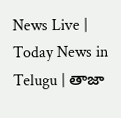News Live | Today News in Telugu | తాజా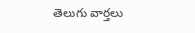తెలుగు వార్తలు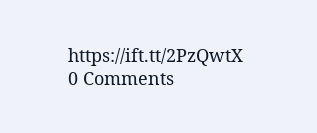https://ift.tt/2PzQwtX
0 Comments